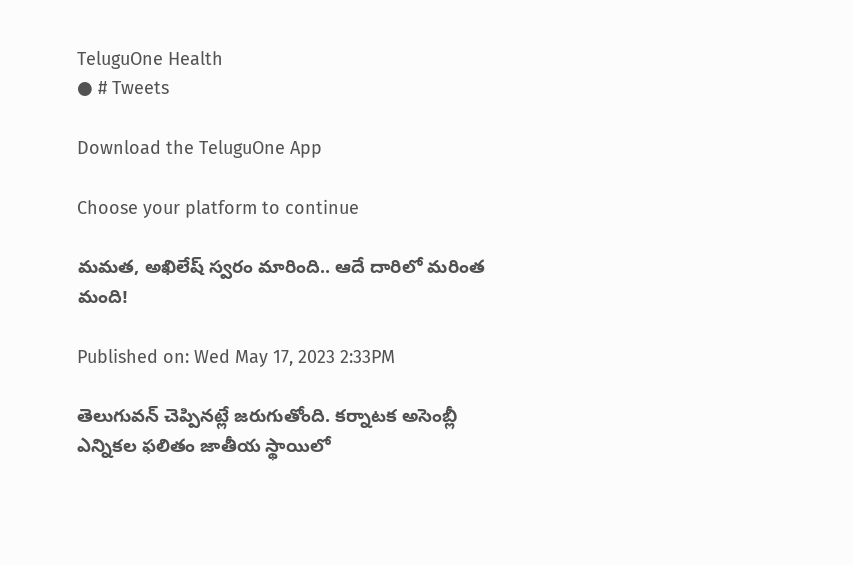TeluguOne Health
● # Tweets

Download the TeluguOne App

Choose your platform to continue

మమత, అఖిలేష్ స్వరం మారింది.. ఆదే దారిలో మరింత మంది!

Published on: Wed May 17, 2023 2:33PM

తెలుగువన్ చెప్పినట్లే జరుగుతోంది. కర్నాటక అసెంబ్లీ ఎన్నికల ఫలితం జాతీయ స్థాయిలో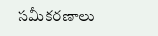సమీకరణాలు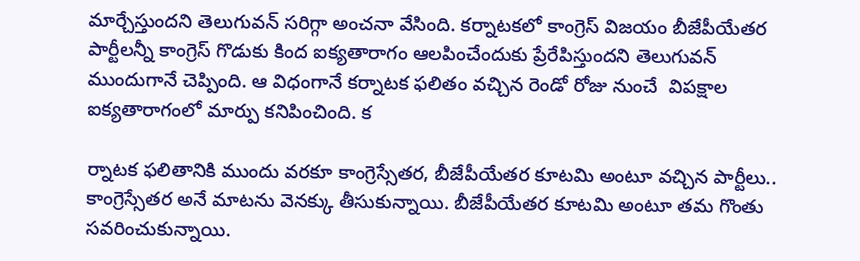మార్చేస్తుందని తెలుగువన్ సరిగ్గా అంచనా వేసింది. కర్నాటకలో కాంగ్రెస్ విజయం బీజేపీయేతర పార్టీలన్నీ కాంగ్రెస్ గొడుకు కింద ఐక్యతారాగం ఆలపించేందుకు ప్రేరేపిస్తుందని తెలుగువన్ ముందుగానే చెప్పింది. ఆ విధంగానే కర్నాటక ఫలితం వచ్చిన రెండో రోజు నుంచే  విపక్షాల ఐక్యతారాగంలో మార్పు కనిపించింది. క

ర్నాటక ఫలితానికి ముందు వరకూ కాంగ్రెస్సేతర, బీజేపీయేతర కూటమి అంటూ వచ్చిన పార్టీలు.. కాంగ్రెస్సేతర అనే మాటను వెనక్కు తీసుకున్నాయి. బీజేపీయేతర కూటమి అంటూ తమ గొంతు సవరించుకున్నాయి.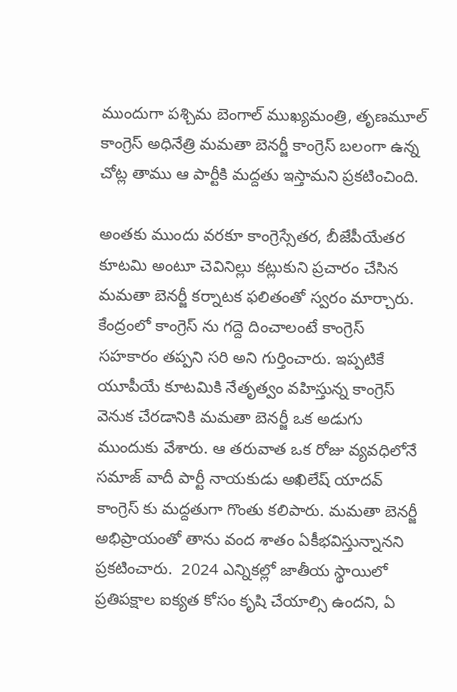ముందుగా పశ్చిమ బెంగాల్ ముఖ్యమంత్రి, తృణమూల్ కాంగ్రెస్ అధినేత్రి మమతా బెనర్జీ కాంగ్రెస్ బలంగా ఉన్న చోట్ల తాము ఆ పార్టీకి మద్దతు ఇస్తామని ప్రకటించింది.

అంతకు ముందు వరకూ కాంగ్రెస్సేతర, బీజేపీయేతర కూటమి అంటూ చెవినిల్లు కట్లుకుని ప్రచారం చేసిన మమతా బెనర్జీ కర్నాటక ఫలితంతో స్వరం మార్చారు. కేంద్రంలో కాంగ్రెస్ ను గద్దె దించాలంటే కాంగ్రెస్ సహకారం తప్పని సరి అని గుర్తించారు. ఇప్పటికే యూపీయే కూటమికి నేతృత్వం వహిస్తున్న కాంగ్రెస్ వెనుక చేరడానికి మమతా బెనర్జీ ఒక అడుగు ముందుకు వేశారు. ఆ తరువాత ఒక రోజు వ్యవధిలోనే సమాజ్ వాదీ పార్టీ నాయకుడు అఖిలేష్ యాదవ్ కాంగ్రెస్ కు మద్దతుగా గొంతు కలిపారు. మమతా బెనర్జీ అభిప్రాయంతో తాను వంద శాతం ఏకీభవిస్తున్నానని ప్రకటించారు.  2024 ఎన్నికల్లో జాతీయ స్థాయిలో ప్రతిపక్షాల ఐక్యత కోసం కృషి చేయాల్సి ఉందని, ఏ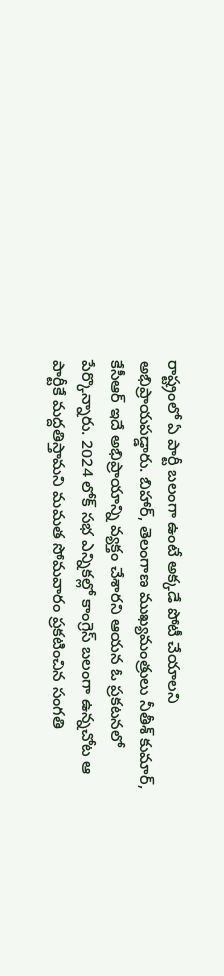రాష్ట్రంలో ఏ పార్టీ బలంగా ఉంటే అక్కడే పోటీ చేయాలని అభిప్రాయపడ్డారు. బిహార్, తెలంగాణ ముఖ్యమంత్రులు నీతీశ్ కుమార్, కేసీఆర్ ఇదే అభిప్రాయాన్ని వ్యక్తం చేశారని ఆయన ఓ ప్రకటనలో పేర్కొన్నారు. 2024 లోక్ సభ ఎన్నికల్లో కాంగ్రెస్ బలంగా ఉన్నచోట ఆ పార్టీకే మద్దతిస్తామని మమత సోమవారం ప్రకటించిన సంగతి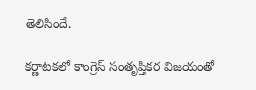తెలిసిందే.

కర్ణాటకలో కాంగ్రెస్ సంతృప్తికర విజయంతో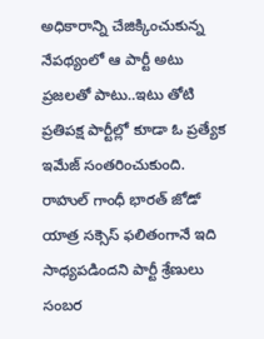అధికారాన్ని చేజిక్కించుకున్న నేపథ్యంలో ఆ పార్టీ అటు ప్రజలతో పాటు..ఇటు తోటి ప్రతిపక్ష పార్టీల్లో కూడా ఓ ప్రత్యేక ఇమేజ్ సంతరించుకుంది. రాహుల్ గాంధీ భారత్ జోడో యాత్ర సక్సెస్ ఫలితంగానే ఇది సాధ్యపడిందని పార్టీ శ్రేణులు సంబర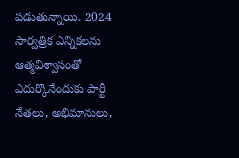పడుతున్నాయి. 2024  సార్వత్రిక ఎన్నికలను ఆత్మవిశ్వాసంతో ఎదుర్కొనేందుకు పార్టీ నేతలు, అభిమానులు,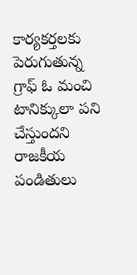కార్యకర్తలకు పెరుగుతున్న  గ్రాఫ్ ఓ మంచి టానిక్కులా పని చేస్తుందని రాజకీయ పండితులు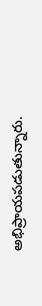అభిప్రాయపడుతున్నారు.